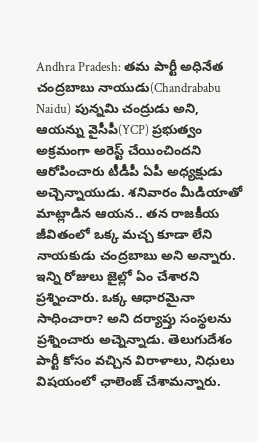Andhra Pradesh: తమ పార్టీ అధినేత చంద్రబాబు నాయుడు(Chandrababu Naidu) పున్నమి చంద్రుడు అని, ఆయన్ను వైసీపీ(YCP) ప్రభుత్వం అక్రమంగా అరెస్ట్ చేయించిందని ఆరోపించారు టీడీపీ ఏపీ అధ్యక్షుడు అచ్చెన్నాయుడు. శనివారం మీడియాతో మాట్లాడిన ఆయన.. తన రాజకీయ జీవితంలో ఒక్క మచ్చ కూడా లేని నాయకుడు చంద్రబాబు అని అన్నారు. ఇన్ని రోజులు జైల్లో ఏం చేశారని ప్రశ్నించారు. ఒక్క ఆధారమైనా సాధించారా? అని దర్యాప్తు సంస్థలను ప్రశ్నించారు అచ్నెన్నాడు. తెలుగుదేశం పార్టీ కోసం వచ్చిన విరాళాలు, నిధులు విషయంలో ఛాలెంజ్ చేశామన్నారు.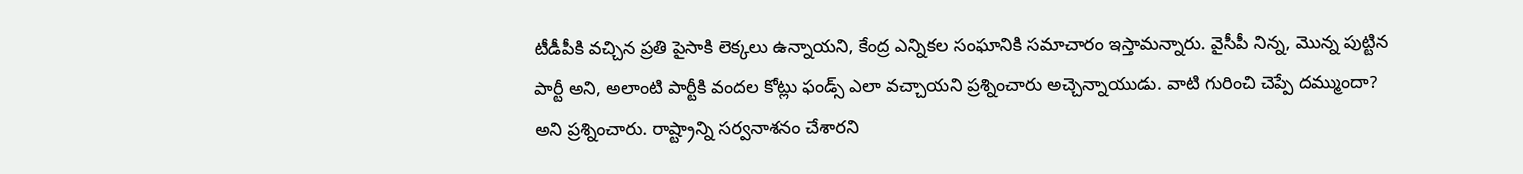టీడీపీకి వచ్చిన ప్రతి పైసాకి లెక్కలు ఉన్నాయని, కేంద్ర ఎన్నికల సంఘానికి సమాచారం ఇస్తామన్నారు. వైసీపీ నిన్న, మొన్న పుట్టిన పార్టీ అని, అలాంటి పార్టీకి వందల కోట్లు ఫండ్స్ ఎలా వచ్చాయని ప్రశ్నించారు అచ్చెన్నాయుడు. వాటి గురించి చెప్పే దమ్ముందా? అని ప్రశ్నించారు. రాష్ట్రాన్ని సర్వనాశనం చేశారని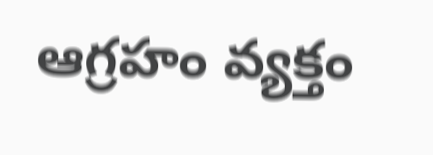ఆగ్రహం వ్యక్తం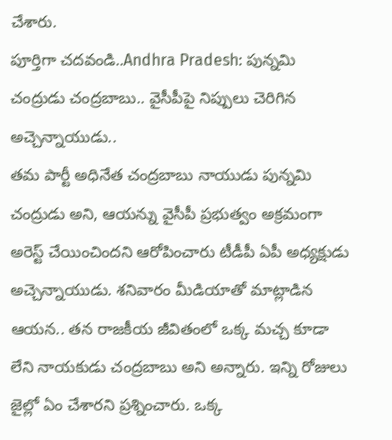చేశారు.
పూర్తిగా చదవండి..Andhra Pradesh: పున్నమి చంద్రుడు చంద్రబాబు.. వైసీపీపై నిప్పులు చెరిగిన అచ్చెన్నాయుడు..
తమ పార్టీ అధినేత చంద్రబాబు నాయుడు పున్నమి చంద్రుడు అని, ఆయన్ను వైసీపీ ప్రభుత్వం అక్రమంగా అరెస్ట్ చేయించిందని ఆరోపించారు టీడీపీ ఏపీ అధ్యక్షుడు అచ్చెన్నాయుడు. శనివారం మీడియాతో మాట్లాడిన ఆయన.. తన రాజకీయ జీవితంలో ఒక్క మచ్చ కూడా లేని నాయకుడు చంద్రబాబు అని అన్నారు. ఇన్ని రోజులు జైల్లో ఏం చేశారని ప్రశ్నించారు. ఒక్క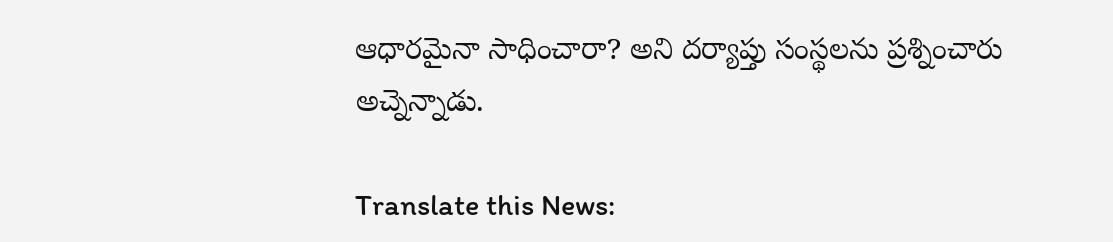ఆధారమైనా సాధించారా? అని దర్యాప్తు సంస్థలను ప్రశ్నించారు అచ్నెన్నాడు.

Translate this News: